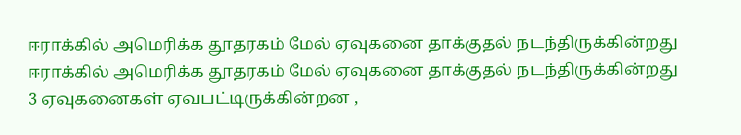ஈராக்கில் அமெரிக்க தூதரகம் மேல் ஏவுகனை தாக்குதல் நடந்திருக்கின்றது
ஈராக்கில் அமெரிக்க தூதரகம் மேல் ஏவுகனை தாக்குதல் நடந்திருக்கின்றது
3 ஏவுகனைகள் ஏவபட்டிருக்கின்றன ,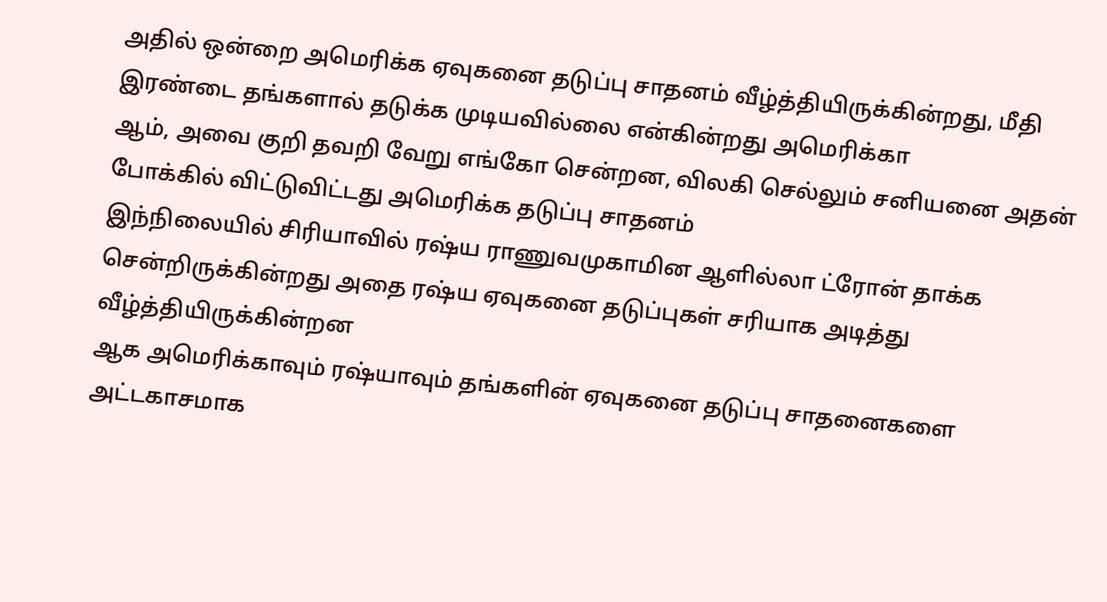அதில் ஒன்றை அமெரிக்க ஏவுகனை தடுப்பு சாதனம் வீழ்த்தியிருக்கின்றது, மீதி இரண்டை தங்களால் தடுக்க முடியவில்லை என்கின்றது அமெரிக்கா
ஆம், அவை குறி தவறி வேறு எங்கோ சென்றன, விலகி செல்லும் சனியனை அதன் போக்கில் விட்டுவிட்டது அமெரிக்க தடுப்பு சாதனம்
இந்நிலையில் சிரியாவில் ரஷ்ய ராணுவமுகாமின ஆளில்லா ட்ரோன் தாக்க சென்றிருக்கின்றது அதை ரஷ்ய ஏவுகனை தடுப்புகள் சரியாக அடித்து வீழ்த்தியிருக்கின்றன
ஆக அமெரிக்காவும் ரஷ்யாவும் தங்களின் ஏவுகனை தடுப்பு சாதனைகளை அட்டகாசமாக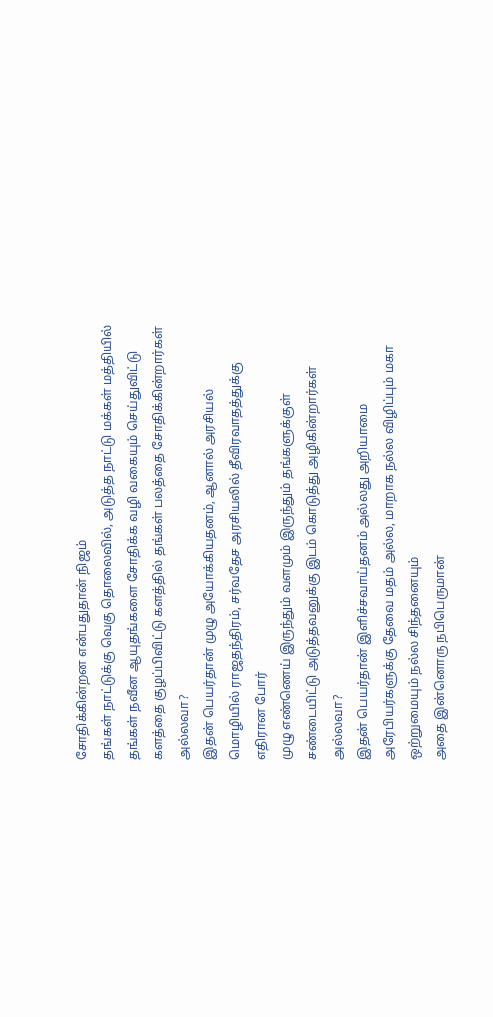சோதிக்கின்றன என்பதுதான் நிஜம்
தங்கள் நாட்டுக்கு வெகு தொலைவில், அடுத்த நாட்டு மக்கள் மத்தியில் தங்கள் நவீன ஆயுதங்களை சோதிக்க வழி வகையும் செய்துவிட்டு களத்தை குழப்பிவிட்டு களத்தில் தங்கள் பலத்தை சோதிக்கின்றார்கள் அல்லவா?
இதன் பெயர்தான் முழு அயோக்கியதனம், ஆனால் அரசியல் மொழியில் ராஜதந்திரம், சர்வதேச அரசியலில் தீவிரவாதத்துக்கு எதிரான போர்
முழு எண்ணெய் இருந்தும் வளமும் இருந்தும் தங்களுக்குள் சண்டையிட்டு அடுத்தவனுக்கு இடம் கொடுத்து அழிகின்றார்கள் அல்லவா?
இதன் பெயர்தான் இளிச்சவாய்தனம் அல்லது அறியாமை
அரேபியர்களுக்கு தேவை மதம் அல்ல, மாறாக நல்ல விழிப்பும் மகா ஒற்றுமையும் நல்ல சிந்தனையும்
அதை இன்னொரு நபிபெருமான்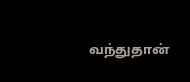வந்துதான்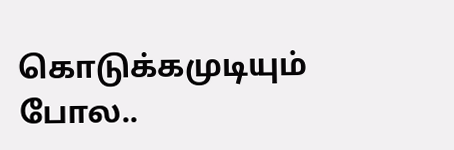கொடுக்கமுடியும் போல..